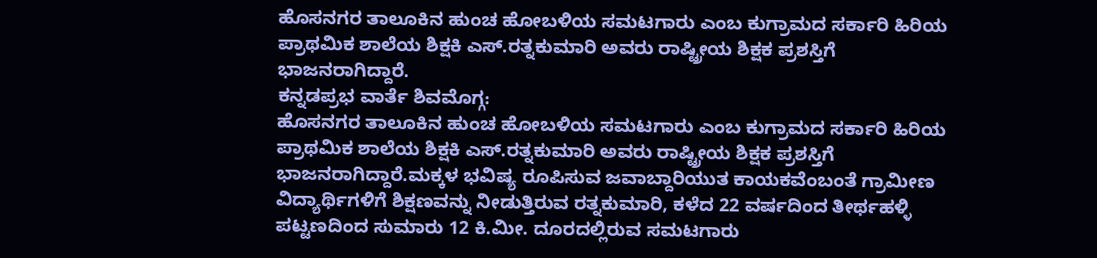ಹೊಸನಗರ ತಾಲೂಕಿನ ಹುಂಚ ಹೋಬಳಿಯ ಸಮಟಗಾರು ಎಂಬ ಕುಗ್ರಾಮದ ಸರ್ಕಾರಿ ಹಿರಿಯ ಪ್ರಾಥಮಿಕ ಶಾಲೆಯ ಶಿಕ್ಷಕಿ ಎಸ್.ರತ್ನಕುಮಾರಿ ಅವರು ರಾಷ್ಟ್ರೀಯ ಶಿಕ್ಷಕ ಪ್ರಶಸ್ತಿಗೆ ಭಾಜನರಾಗಿದ್ದಾರೆ.
ಕನ್ನಡಪ್ರಭ ವಾರ್ತೆ ಶಿವಮೊಗ್ಗ:
ಹೊಸನಗರ ತಾಲೂಕಿನ ಹುಂಚ ಹೋಬಳಿಯ ಸಮಟಗಾರು ಎಂಬ ಕುಗ್ರಾಮದ ಸರ್ಕಾರಿ ಹಿರಿಯ ಪ್ರಾಥಮಿಕ ಶಾಲೆಯ ಶಿಕ್ಷಕಿ ಎಸ್.ರತ್ನಕುಮಾರಿ ಅವರು ರಾಷ್ಟ್ರೀಯ ಶಿಕ್ಷಕ ಪ್ರಶಸ್ತಿಗೆ ಭಾಜನರಾಗಿದ್ದಾರೆ.ಮಕ್ಕಳ ಭವಿಷ್ಯ ರೂಪಿಸುವ ಜವಾಬ್ದಾರಿಯುತ ಕಾಯಕವೆಂಬಂತೆ ಗ್ರಾಮೀಣ ವಿದ್ಯಾರ್ಥಿಗಳಿಗೆ ಶಿಕ್ಷಣವನ್ನು ನೀಡುತ್ತಿರುವ ರತ್ನಕುಮಾರಿ, ಕಳೆದ 22 ವರ್ಷದಿಂದ ತೀರ್ಥಹಳ್ಳಿ ಪಟ್ಟಣದಿಂದ ಸುಮಾರು 12 ಕಿ.ಮೀ. ದೂರದಲ್ಲಿರುವ ಸಮಟಗಾರು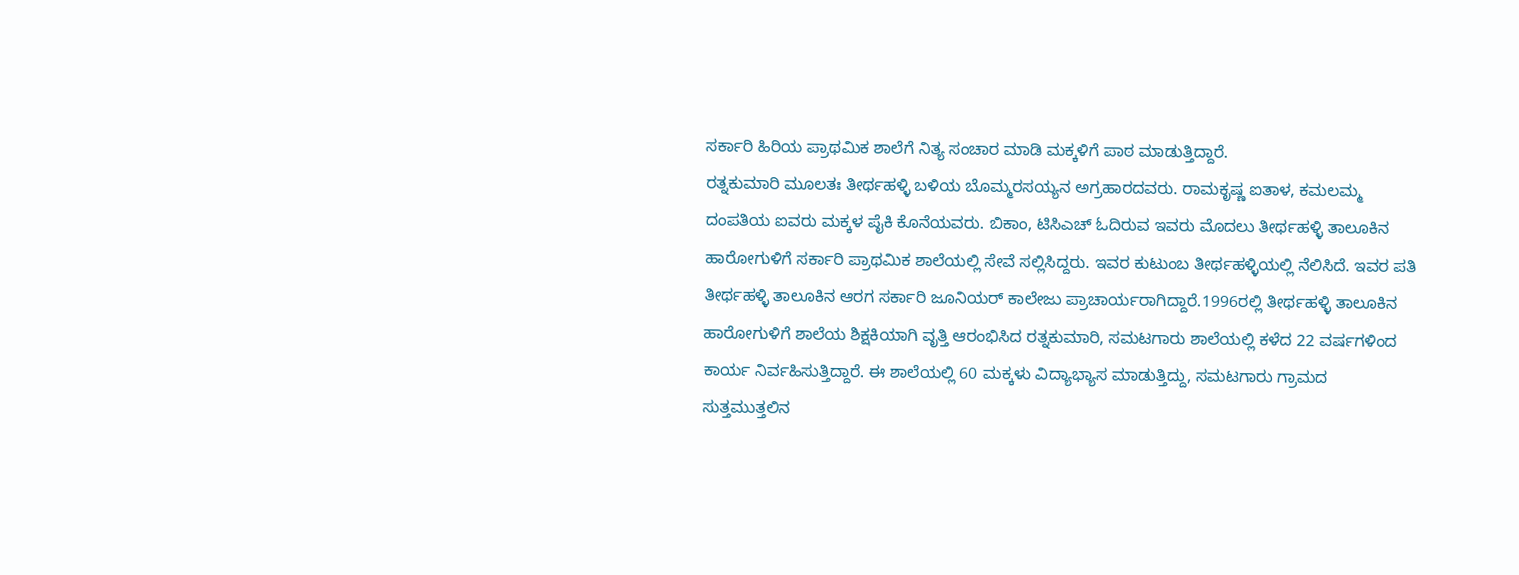ಸರ್ಕಾರಿ ಹಿರಿಯ ಪ್ರಾಥಮಿಕ ಶಾಲೆಗೆ ನಿತ್ಯ ಸಂಚಾರ ಮಾಡಿ ಮಕ್ಕಳಿಗೆ ಪಾಠ ಮಾಡುತ್ತಿದ್ದಾರೆ.
ರತ್ನಕುಮಾರಿ ಮೂಲತಃ ತೀರ್ಥಹಳ್ಳಿ ಬಳಿಯ ಬೊಮ್ಮರಸಯ್ಯನ ಅಗ್ರಹಾರದವರು. ರಾಮಕೃಷ್ಣ ಐತಾಳ, ಕಮಲಮ್ಮ ದಂಪತಿಯ ಐವರು ಮಕ್ಕಳ ಪೈಕಿ ಕೊನೆಯವರು. ಬಿಕಾಂ, ಟಿಸಿಎಚ್ ಓದಿರುವ ಇವರು ಮೊದಲು ತೀರ್ಥಹಳ್ಳಿ ತಾಲೂಕಿನ ಹಾರೋಗುಳಿಗೆ ಸರ್ಕಾರಿ ಪ್ರಾಥಮಿಕ ಶಾಲೆಯಲ್ಲಿ ಸೇವೆ ಸಲ್ಲಿಸಿದ್ದರು. ಇವರ ಕುಟುಂಬ ತೀರ್ಥಹಳ್ಳಿಯಲ್ಲಿ ನೆಲಿಸಿದೆ. ಇವರ ಪತಿ ತೀರ್ಥಹಳ್ಳಿ ತಾಲೂಕಿನ ಆರಗ ಸರ್ಕಾರಿ ಜೂನಿಯರ್ ಕಾಲೇಜು ಪ್ರಾಚಾರ್ಯರಾಗಿದ್ದಾರೆ.1996ರಲ್ಲಿ ತೀರ್ಥಹಳ್ಳಿ ತಾಲೂಕಿನ ಹಾರೋಗುಳಿಗೆ ಶಾಲೆಯ ಶಿಕ್ಷಕಿಯಾಗಿ ವೃತ್ತಿ ಆರಂಭಿಸಿದ ರತ್ನಕುಮಾರಿ, ಸಮಟಗಾರು ಶಾಲೆಯಲ್ಲಿ ಕಳೆದ 22 ವರ್ಷಗಳಿಂದ ಕಾರ್ಯ ನಿರ್ವಹಿಸುತ್ತಿದ್ದಾರೆ. ಈ ಶಾಲೆಯಲ್ಲಿ 60 ಮಕ್ಕಳು ವಿದ್ಯಾಭ್ಯಾಸ ಮಾಡುತ್ತಿದ್ದು, ಸಮಟಗಾರು ಗ್ರಾಮದ ಸುತ್ತಮುತ್ತಲಿನ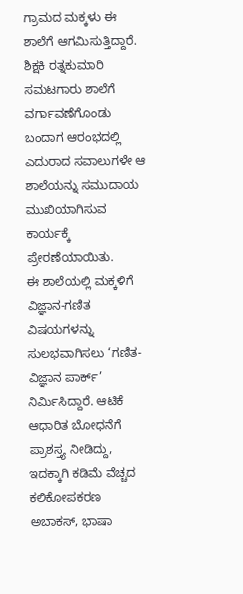ಗ್ರಾಮದ ಮಕ್ಕಳು ಈ ಶಾಲೆಗೆ ಆಗಮಿಸುತ್ತಿದ್ದಾರೆ. ಶಿಕ್ಷಕಿ ರತ್ನಕುಮಾರಿ ಸಮಟಗಾರು ಶಾಲೆಗೆ ವರ್ಗಾವಣೆಗೊಂಡು ಬಂದಾಗ ಆರಂಭದಲ್ಲಿ ಎದುರಾದ ಸವಾಲುಗಳೇ ಆ ಶಾಲೆಯನ್ನು ಸಮುದಾಯ ಮುಖಿಯಾಗಿಸುವ ಕಾರ್ಯಕ್ಕೆ ಪ್ರೇರಣೆಯಾಯಿತು.
ಈ ಶಾಲೆಯಲ್ಲಿ ಮಕ್ಕಳಿಗೆ ವಿಜ್ಞಾನ-ಗಣಿತ ವಿಷಯಗಳನ್ನು ಸುಲಭವಾಗಿಸಲು ‘ಗಣಿತ-ವಿಜ್ಞಾನ ಪಾರ್ಕ್’ ನಿರ್ಮಿಸಿದ್ದಾರೆ. ಆಟಿಕೆ ಆಧಾರಿತ ಬೋಧನೆಗೆ ಪ್ರಾಶಸ್ತ್ಯ ನೀಡಿದ್ದು, ಇದಕ್ಕಾಗಿ ಕಡಿಮೆ ವೆಚ್ಚದ ಕಲಿಕೋಪಕರಣ ಅಬಾಕಸ್, ಭಾಷಾ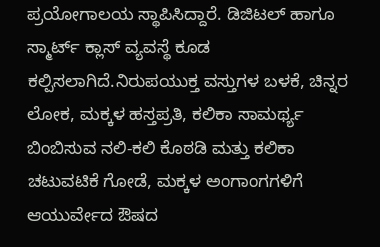ಪ್ರಯೋಗಾಲಯ ಸ್ಥಾಪಿಸಿದ್ದಾರೆ. ಡಿಜಿಟಲ್ ಹಾಗೂ ಸ್ಮಾರ್ಟ್ ಕ್ಲಾಸ್ ವ್ಯವಸ್ಥೆ ಕೂಡ ಕಲ್ಪಿಸಲಾಗಿದೆ.ನಿರುಪಯುಕ್ತ ವಸ್ತುಗಳ ಬಳಕೆ, ಚಿನ್ನರ ಲೋಕ, ಮಕ್ಕಳ ಹಸ್ತಪ್ರತಿ, ಕಲಿಕಾ ಸಾಮರ್ಥ್ಯ ಬಿಂಬಿಸುವ ನಲಿ-ಕಲಿ ಕೊಠಡಿ ಮತ್ತು ಕಲಿಕಾ ಚಟುವಟಿಕೆ ಗೋಡೆ, ಮಕ್ಕಳ ಅಂಗಾಂಗಗಳಿಗೆ ಆಯುರ್ವೇದ ಔಷದ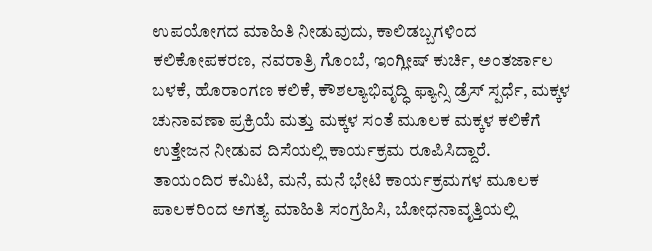ಉಪಯೋಗದ ಮಾಹಿತಿ ನೀಡುವುದು, ಕಾಲಿಡಬ್ಬಗಳಿಂದ ಕಲಿಕೋಪಕರಣ, ನವರಾತ್ರಿ ಗೊಂಬೆ, ಇಂಗ್ಲೀಷ್ ಕುರ್ಚಿ, ಅಂತರ್ಜಾಲ ಬಳಕೆ, ಹೊರಾಂಗಣ ಕಲಿಕೆ, ಕೌಶಲ್ಯಾಭಿವೃದ್ಧಿ ಫ್ಯಾನ್ಸಿ ಡ್ರೆಸ್ ಸ್ಪರ್ಧೆ, ಮಕ್ಕಳ ಚುನಾವಣಾ ಪ್ರಕ್ರಿಯೆ ಮತ್ತು ಮಕ್ಕಳ ಸಂತೆ ಮೂಲಕ ಮಕ್ಕಳ ಕಲಿಕೆಗೆ ಉತ್ತೇಜನ ನೀಡುವ ದಿಸೆಯಲ್ಲಿ ಕಾರ್ಯಕ್ರಮ ರೂಪಿಸಿದ್ದಾರೆ.
ತಾಯಂದಿರ ಕಮಿಟಿ, ಮನೆ, ಮನೆ ಭೇಟಿ ಕಾರ್ಯಕ್ರಮಗಳ ಮೂಲಕ ಪಾಲಕರಿಂದ ಅಗತ್ಯ ಮಾಹಿತಿ ಸಂಗ್ರಹಿಸಿ, ಬೋಧನಾವೃತ್ತಿಯಲ್ಲಿ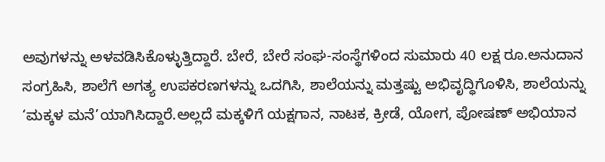ಅವುಗಳನ್ನು ಅಳವಡಿಸಿಕೊಳ್ಳುತ್ತಿದ್ದಾರೆ. ಬೇರೆ, ಬೇರೆ ಸಂಘ-ಸಂಸ್ಥೆಗಳಿಂದ ಸುಮಾರು 40 ಲಕ್ಷ ರೂ.ಅನುದಾನ ಸಂಗ್ರಹಿಸಿ, ಶಾಲೆಗೆ ಅಗತ್ಯ ಉಪಕರಣಗಳನ್ನು ಒದಗಿಸಿ, ಶಾಲೆಯನ್ನು ಮತ್ತಷ್ಟು ಅಭಿವೃದ್ಧಿಗೊಳಿಸಿ, ಶಾಲೆಯನ್ನು ‘ಮಕ್ಕಳ ಮನೆ’ಯಾಗಿಸಿದ್ದಾರೆ.ಅಲ್ಲದೆ ಮಕ್ಕಳಿಗೆ ಯಕ್ಷಗಾನ, ನಾಟಕ, ಕ್ರೀಡೆ, ಯೋಗ, ಪೋಷಣ್ ಅಭಿಯಾನ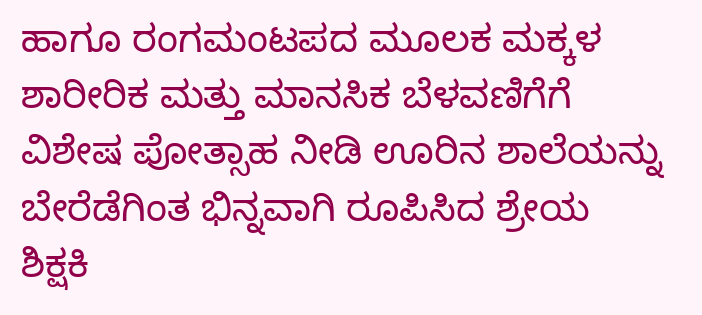ಹಾಗೂ ರಂಗಮಂಟಪದ ಮೂಲಕ ಮಕ್ಕಳ ಶಾರೀರಿಕ ಮತ್ತು ಮಾನಸಿಕ ಬೆಳವಣಿಗೆಗೆ ವಿಶೇಷ ಪೋತ್ಸಾಹ ನೀಡಿ ಊರಿನ ಶಾಲೆಯನ್ನು ಬೇರೆಡೆಗಿಂತ ಭಿನ್ನವಾಗಿ ರೂಪಿಸಿದ ಶ್ರೇಯ ಶಿಕ್ಷಕಿ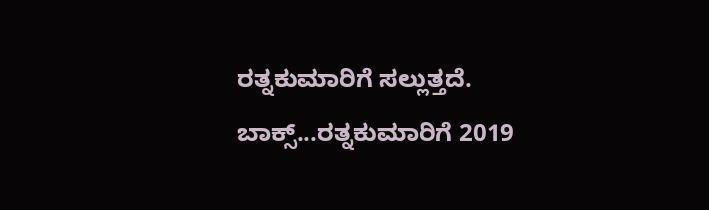ರತ್ನಕುಮಾರಿಗೆ ಸಲ್ಲುತ್ತದೆ.
ಬಾಕ್ಸ್...ರತ್ನಕುಮಾರಿಗೆ 2019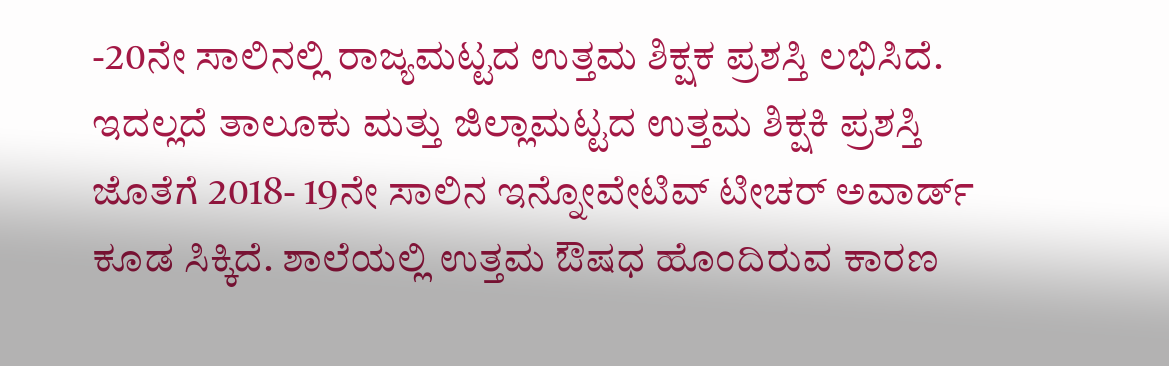-20ನೇ ಸಾಲಿನಲ್ಲಿ ರಾಜ್ಯಮಟ್ಟದ ಉತ್ತಮ ಶಿಕ್ಷಕ ಪ್ರಶಸ್ತಿ ಲಭಿಸಿದೆ. ಇದಲ್ಲದೆ ತಾಲೂಕು ಮತ್ತು ಜಿಲ್ಲಾಮಟ್ಟದ ಉತ್ತಮ ಶಿಕ್ಷಕಿ ಪ್ರಶಸ್ತಿ ಜೊತೆಗೆ 2018- 19ನೇ ಸಾಲಿನ ಇನ್ನೋವೇಟಿವ್ ಟೀಚರ್ ಅವಾರ್ಡ್ ಕೂಡ ಸಿಕ್ಕಿದೆ. ಶಾಲೆಯಲ್ಲಿ ಉತ್ತಮ ಔಷಧ ಹೊಂದಿರುವ ಕಾರಣ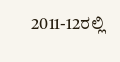2011-12ರಲ್ಲಿ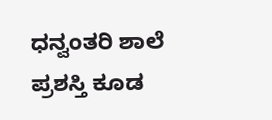ಧನ್ವಂತರಿ ಶಾಲೆ ಪ್ರಶಸ್ತಿ ಕೂಡ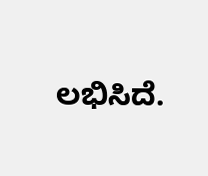ಲಭಿಸಿದೆ.